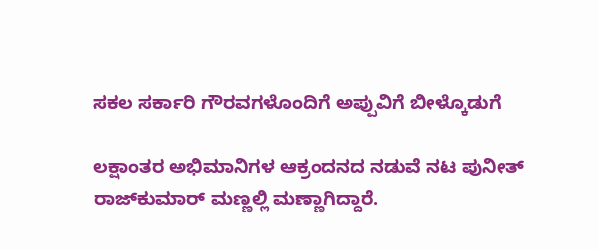ಸಕಲ ಸರ್ಕಾರಿ ಗೌರವಗಳೊಂದಿಗೆ ಅಪ್ಪುವಿಗೆ ಬೀಳ್ಕೊಡುಗೆ

ಲಕ್ಷಾಂತರ ಅಭಿಮಾನಿಗಳ ಆಕ್ರಂದನದ ನಡುವೆ ನಟ ಪುನೀತ್ ರಾಜ್‌ಕುಮಾರ್ ಮಣ್ಣಲ್ಲಿ ಮಣ್ಣಾಗಿದ್ದಾರೆ.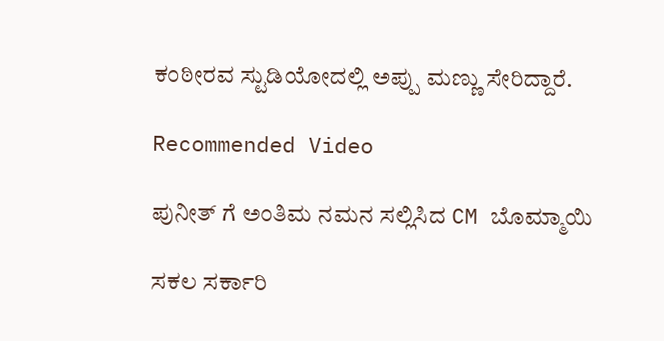ಕಂಠೀರವ ಸ್ಟುಡಿಯೋದಲ್ಲಿ ಅಪ್ಪು ಮಣ್ಣು ಸೇರಿದ್ದಾರೆ.

Recommended Video

ಪುನೀತ್ ಗೆ ಅಂತಿಮ ನಮನ ಸಲ್ಲಿಸಿದ CM ಬೊಮ್ಮಾಯಿ

ಸಕಲ ಸರ್ಕಾರಿ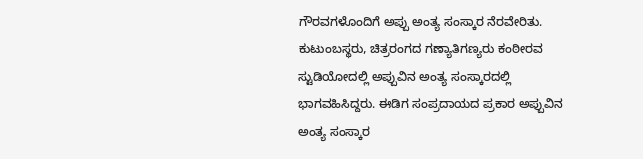ಗೌರವಗಳೊಂದಿಗೆ ಅಪ್ಪು ಅಂತ್ಯ ಸಂಸ್ಕಾರ ನೆರವೇರಿತು. ಕುಟುಂಬಸ್ಥರು, ಚಿತ್ರರಂಗದ ಗಣ್ಯಾತಿಗಣ್ಯರು ಕಂಠೀರವ ಸ್ಟುಡಿಯೋದಲ್ಲಿ ಅಪ್ಪುವಿನ ಅಂತ್ಯ ಸಂಸ್ಕಾರದಲ್ಲಿ ಭಾಗವಹಿಸಿದ್ದರು. ಈಡಿಗ ಸಂಪ್ರದಾಯದ ಪ್ರಕಾರ ಅಪ್ಪುವಿನ ಅಂತ್ಯ ಸಂಸ್ಕಾರ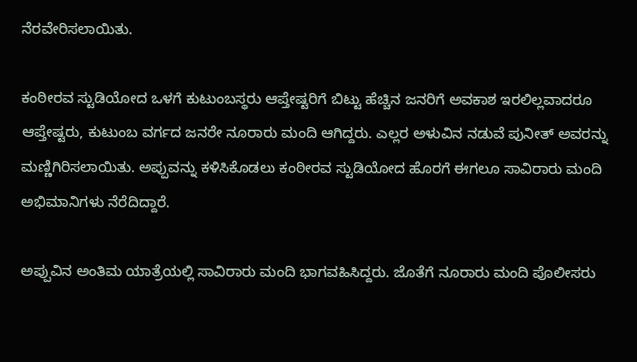ನೆರವೇರಿಸಲಾಯಿತು.

ಕಂಠೀರವ ಸ್ಟುಡಿಯೋದ ಒಳಗೆ ಕುಟುಂಬಸ್ಥರು ಆಪ್ತೇಷ್ಟರಿಗೆ ಬಿಟ್ಟು ಹೆಚ್ಚಿನ ಜನರಿಗೆ ಅವಕಾಶ ಇರಲಿಲ್ಲವಾದರೂ ಆಪ್ತೇಷ್ಟರು, ಕುಟುಂಬ ವರ್ಗದ ಜನರೇ ನೂರಾರು ಮಂದಿ ಆಗಿದ್ದರು. ಎಲ್ಲರ ಅಳುವಿನ ನಡುವೆ ಪುನೀತ್ ಅವರನ್ನು ಮಣ್ಣಿಗಿರಿಸಲಾಯಿತು. ಅಪ್ಪುವನ್ನು ಕಳಿಸಿಕೊಡಲು ಕಂಠೀರವ ಸ್ಟುಡಿಯೋದ ಹೊರಗೆ ಈಗಲೂ ಸಾವಿರಾರು ಮಂದಿ ಅಭಿಮಾನಿಗಳು ನೆರೆದಿದ್ದಾರೆ.

ಅಪ್ಪುವಿನ ಅಂತಿಮ ಯಾತ್ರೆಯಲ್ಲಿ ಸಾವಿರಾರು ಮಂದಿ ಭಾಗವಹಿಸಿದ್ದರು. ಜೊತೆಗೆ ನೂರಾರು ಮಂದಿ ಪೊಲೀಸರು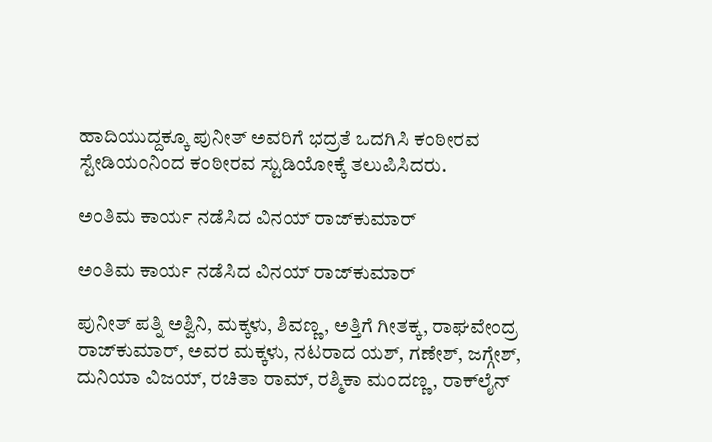ಹಾದಿಯುದ್ದಕ್ಕೂ ಪುನೀತ್ ಅವರಿಗೆ ಭದ್ರತೆ ಒದಗಿಸಿ ಕಂಠೀರವ ಸ್ಟೇಡಿಯಂನಿಂದ ಕಂಠೀರವ ಸ್ಟುಡಿಯೋಕ್ಕೆ ತಲುಪಿಸಿದರು.

ಅಂತಿಮ ಕಾರ್ಯ ನಡೆಸಿದ ವಿನಯ್ ರಾಜ್‌ಕುಮಾರ್

ಅಂತಿಮ ಕಾರ್ಯ ನಡೆಸಿದ ವಿನಯ್ ರಾಜ್‌ಕುಮಾರ್

ಪುನೀತ್ ಪತ್ನಿ ಅಶ್ವಿನಿ, ಮಕ್ಕಳು, ಶಿವಣ್ಣ, ಅತ್ತಿಗೆ ಗೀತಕ್ಕ, ರಾಘವೇಂದ್ರ ರಾಜ್‌ಕುಮಾರ್, ಅವರ ಮಕ್ಕಳು, ನಟರಾದ ಯಶ್, ಗಣೇಶ್, ಜಗ್ಗೇಶ್, ದುನಿಯಾ ವಿಜಯ್, ರಚಿತಾ ರಾಮ್, ರಶ್ಮಿಕಾ ಮಂದಣ್ಣ, ರಾಕ್‌ಲೈನ್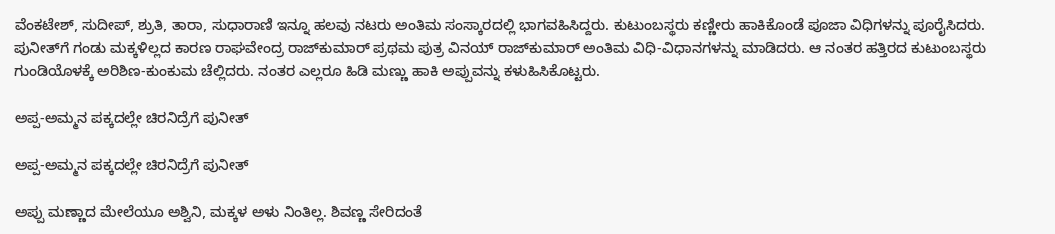ವೆಂಕಟೇಶ್, ಸುದೀಪ್, ಶ್ರುತಿ, ತಾರಾ, ಸುಧಾರಾಣಿ ಇನ್ನೂ ಹಲವು ನಟರು ಅಂತಿಮ ಸಂಸ್ಕಾರದಲ್ಲಿ ಭಾಗವಹಿಸಿದ್ದರು. ಕುಟುಂಬಸ್ಥರು ಕಣ್ಣೀರು ಹಾಕಿಕೊಂಡೆ ಪೂಜಾ ವಿಧಿಗಳನ್ನು ಪೂರೈಸಿದರು. ಪುನೀತ್‌ಗೆ ಗಂಡು ಮಕ್ಕಳಿಲ್ಲದ ಕಾರಣ ರಾಘವೇಂದ್ರ ರಾಜ್‌ಕುಮಾರ್ ಪ್ರಥಮ ಪುತ್ರ ವಿನಯ್ ರಾಜ್‌ಕುಮಾರ್ ಅಂತಿಮ ವಿಧಿ-ವಿಧಾನಗಳನ್ನು ಮಾಡಿದರು. ಆ ನಂತರ ಹತ್ತಿರದ ಕುಟುಂಬಸ್ಥರು ಗುಂಡಿಯೊಳಕ್ಕೆ ಅರಿಶಿಣ-ಕುಂಕುಮ ಚೆಲ್ಲಿದರು. ನಂತರ ಎಲ್ಲರೂ ಹಿಡಿ ಮಣ್ಣು ಹಾಕಿ ಅಪ್ಪುವನ್ನು ಕಳುಹಿಸಿಕೊಟ್ಟರು.

ಅಪ್ಪ-ಅಮ್ಮನ ಪಕ್ಕದಲ್ಲೇ ಚಿರನಿದ್ರೆಗೆ ಪುನೀತ್

ಅಪ್ಪ-ಅಮ್ಮನ ಪಕ್ಕದಲ್ಲೇ ಚಿರನಿದ್ರೆಗೆ ಪುನೀತ್

ಅಪ್ಪು ಮಣ್ಣಾದ ಮೇಲೆಯೂ ಅಶ್ವಿನಿ, ಮಕ್ಕಳ ಅಳು ನಿಂತಿಲ್ಲ. ಶಿವಣ್ಣ ಸೇರಿದಂತೆ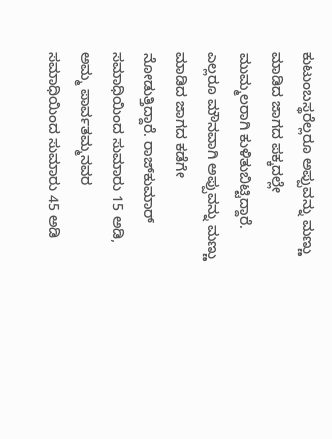ಕುಟುಂಬಸ್ಥರೆಲ್ಲರೂ ಅಪ್ಪುವನ್ನು ಮಣ್ಣು ಮಾಡಿದ ಜಾಗದ ಪಕ್ಕದಲ್ಲೇ ಮುಮ್ಮಲರಾಗಿ ಕುಳಿತುಬಿಟ್ಟಿದ್ದಾರೆ. ಎಲ್ಲರೂ ಮೌನವಾಗಿ ಅಪ್ಪುವನ್ನು ಮಣ್ಣು ಮಾಡಿದ ಜಾಗದ ಕಡೆಗೇ ನೋಡುತ್ತಿದ್ದಾರೆ. ರಾಜ್‌ಕುಮಾರ್ ಸಮಾಧಿಯಿಂದ ಸುಮಾರು 15 ಅಡಿ, ಅಮ್ಮ ಪಾರ್ವತಮ್ಮನವರ ಸಮಾಧಿಯಿಂದ ಸುಮಾರು 45 ಅಡಿ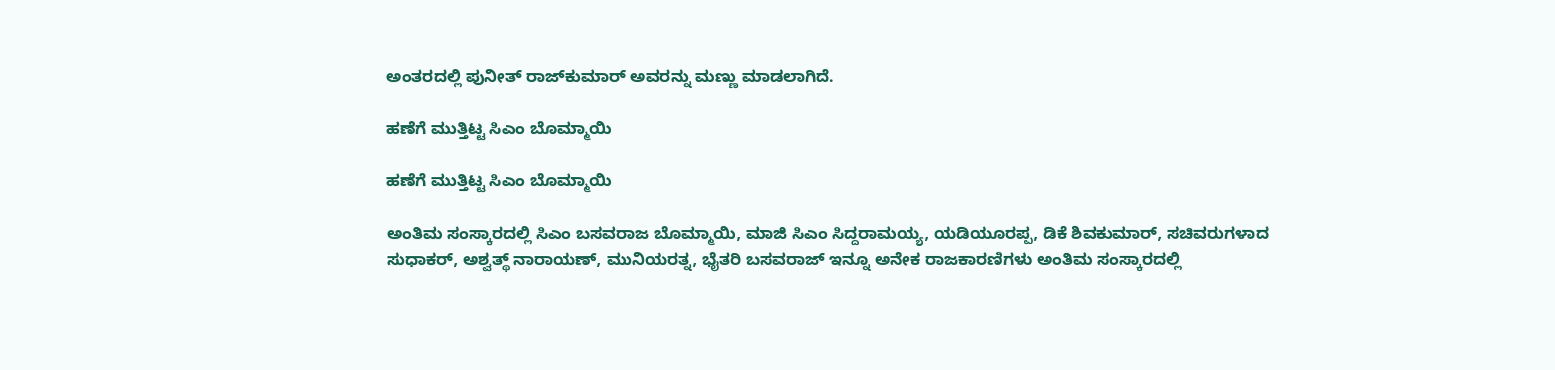ಅಂತರದಲ್ಲಿ ಪುನೀತ್ ರಾಜ್‌ಕುಮಾರ್ ಅವರನ್ನು ಮಣ್ಣು ಮಾಡಲಾಗಿದೆ.

ಹಣೆಗೆ ಮುತ್ತಿಟ್ಟ ಸಿಎಂ ಬೊಮ್ಮಾಯಿ

ಹಣೆಗೆ ಮುತ್ತಿಟ್ಟ ಸಿಎಂ ಬೊಮ್ಮಾಯಿ

ಅಂತಿಮ ಸಂಸ್ಕಾರದಲ್ಲಿ ಸಿಎಂ ಬಸವರಾಜ ಬೊಮ್ಮಾಯಿ, ಮಾಜಿ ಸಿಎಂ ಸಿದ್ದರಾಮಯ್ಯ, ಯಡಿಯೂರಪ್ಪ, ಡಿಕೆ ಶಿವಕುಮಾರ್, ಸಚಿವರುಗಳಾದ ಸುಧಾಕರ್, ಅಶ್ವತ್ಥ್ ನಾರಾಯಣ್, ಮುನಿಯರತ್ನ, ಭೈತರಿ ಬಸವರಾಜ್ ಇನ್ನೂ ಅನೇಕ ರಾಜಕಾರಣಿಗಳು ಅಂತಿಮ ಸಂಸ್ಕಾರದಲ್ಲಿ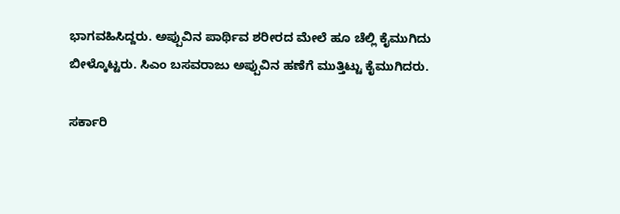ಭಾಗವಹಿಸಿದ್ದರು. ಅಪ್ಪುವಿನ ಪಾರ್ಥಿವ ಶರೀರದ ಮೇಲೆ ಹೂ ಚೆಲ್ಲಿ ಕೈಮುಗಿದು ಬೀಳ್ಕೊಟ್ಟರು. ಸಿಎಂ ಬಸವರಾಜು ಅಪ್ಪುವಿನ ಹಣೆಗೆ ಮುತ್ತಿಟ್ಟು ಕೈಮುಗಿದರು.

ಸರ್ಕಾರಿ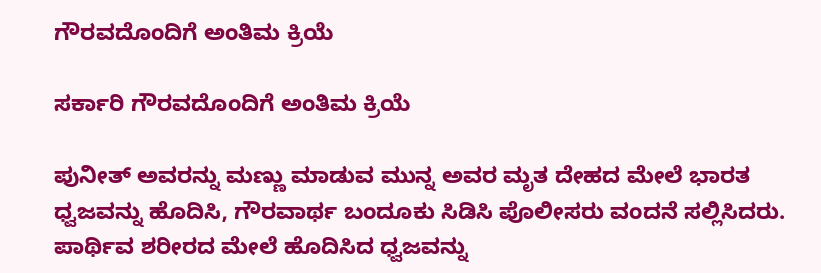ಗೌರವದೊಂದಿಗೆ ಅಂತಿಮ ಕ್ರಿಯೆ

ಸರ್ಕಾರಿ ಗೌರವದೊಂದಿಗೆ ಅಂತಿಮ ಕ್ರಿಯೆ

ಪುನೀತ್ ಅವರನ್ನು ಮಣ್ಣು ಮಾಡುವ ಮುನ್ನ ಅವರ ಮೃತ ದೇಹದ ಮೇಲೆ ಭಾರತ ಧ್ವಜವನ್ನು ಹೊದಿಸಿ, ಗೌರವಾರ್ಥ ಬಂದೂಕು ಸಿಡಿಸಿ ಪೊಲೀಸರು ವಂದನೆ ಸಲ್ಲಿಸಿದರು. ಪಾರ್ಥಿವ ಶರೀರದ ಮೇಲೆ ಹೊದಿಸಿದ ಧ್ವಜವನ್ನು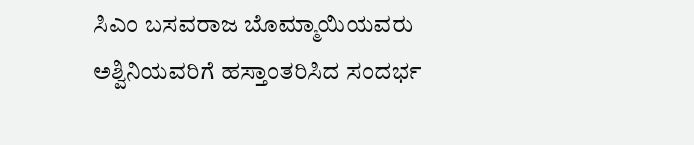ಸಿಎಂ ಬಸವರಾಜ ಬೊಮ್ಮಾಯಿಯವರು ಅಶ್ವಿನಿಯವರಿಗೆ ಹಸ್ತಾಂತರಿಸಿದ ಸಂದರ್ಭ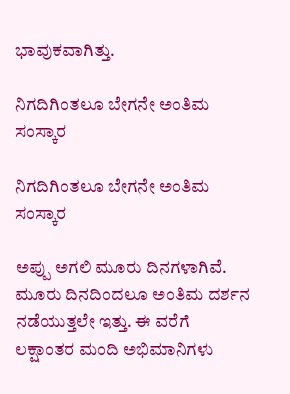ಭಾವುಕವಾಗಿತ್ತು.

ನಿಗದಿಗಿಂತಲೂ ಬೇಗನೇ ಅಂತಿಮ ಸಂಸ್ಕಾರ

ನಿಗದಿಗಿಂತಲೂ ಬೇಗನೇ ಅಂತಿಮ ಸಂಸ್ಕಾರ

ಅಪ್ಪು ಅಗಲಿ ಮೂರು ದಿನಗಳಾಗಿವೆ. ಮೂರು ದಿನದಿಂದಲೂ ಅಂತಿಮ ದರ್ಶನ ನಡೆಯುತ್ತಲೇ ಇತ್ತು. ಈ ವರೆಗೆ ಲಕ್ಷಾಂತರ ಮಂದಿ ಅಭಿಮಾನಿಗಳು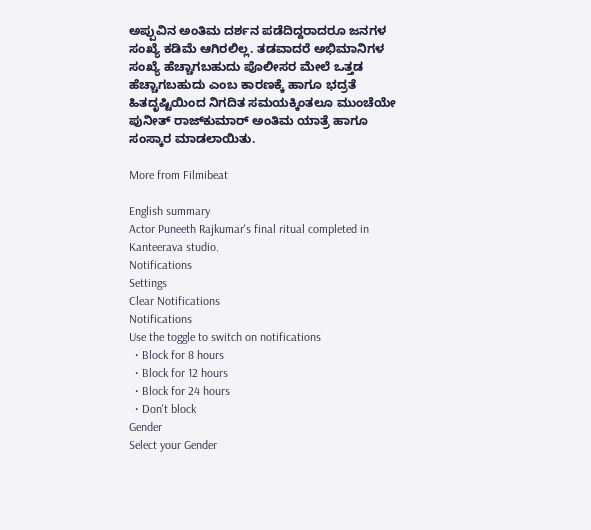ಅಪ್ಪುವಿನ ಅಂತಿಮ ದರ್ಶನ ಪಡೆದಿದ್ದರಾದರೂ ಜನಗಳ ಸಂಖ್ಯೆ ಕಡಿಮೆ ಆಗಿರಲಿಲ್ಲ. ತಡವಾದರೆ ಅಭಿಮಾನಿಗಳ ಸಂಖ್ಯೆ ಹೆಚ್ಚಾಗಬಹುದು ಪೊಲೀಸರ ಮೇಲೆ ಒತ್ತಡ ಹೆಚ್ಚಾಗಬಹುದು ಎಂಬ ಕಾರಣಕ್ಕೆ ಹಾಗೂ ಭದ್ರತೆ ಹಿತದೃಷ್ಟಿಯಿಂದ ನಿಗದಿತ ಸಮಯಕ್ಕಿಂತಲೂ ಮುಂಚೆಯೇ ಪುನೀತ್ ರಾಜ್‌ಕುಮಾರ್ ಅಂತಿಮ ಯಾತ್ರೆ ಹಾಗೂ ಸಂಸ್ಕಾರ ಮಾಡಲಾಯಿತು.

More from Filmibeat

English summary
Actor Puneeth Rajkumar's final ritual completed in Kanteerava studio.
Notifications
Settings
Clear Notifications
Notifications
Use the toggle to switch on notifications
  • Block for 8 hours
  • Block for 12 hours
  • Block for 24 hours
  • Don't block
Gender
Select your Gender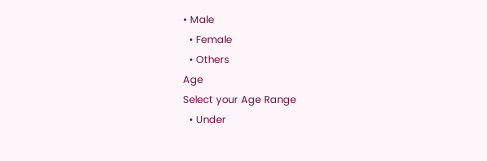• Male
  • Female
  • Others
Age
Select your Age Range
  • Under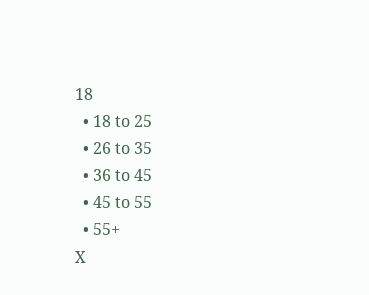18
  • 18 to 25
  • 26 to 35
  • 36 to 45
  • 45 to 55
  • 55+
X